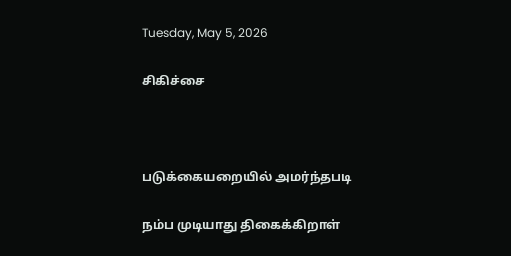Tuesday, May 5, 2026

சிகிச்சை



படுக்கையறையில் அமர்ந்தபடி

நம்ப முடியாது திகைக்கிறாள்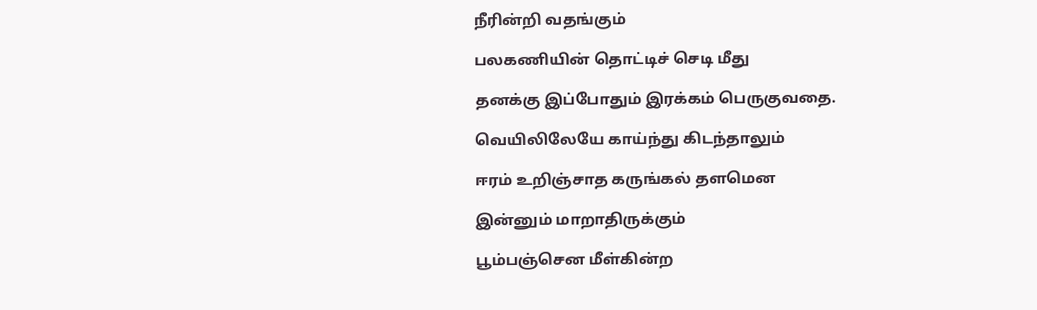நீரின்றி வதங்கும்

பலகணியின் தொட்டிச் செடி மீது

தனக்கு இப்போதும் இரக்கம் பெருகுவதை.

வெயிலிலேயே காய்ந்து கிடந்தாலும்

ஈரம் உறிஞ்சாத கருங்கல் தளமென

இன்னும் மாறாதிருக்கும்

பூம்பஞ்சென மீள்கின்ற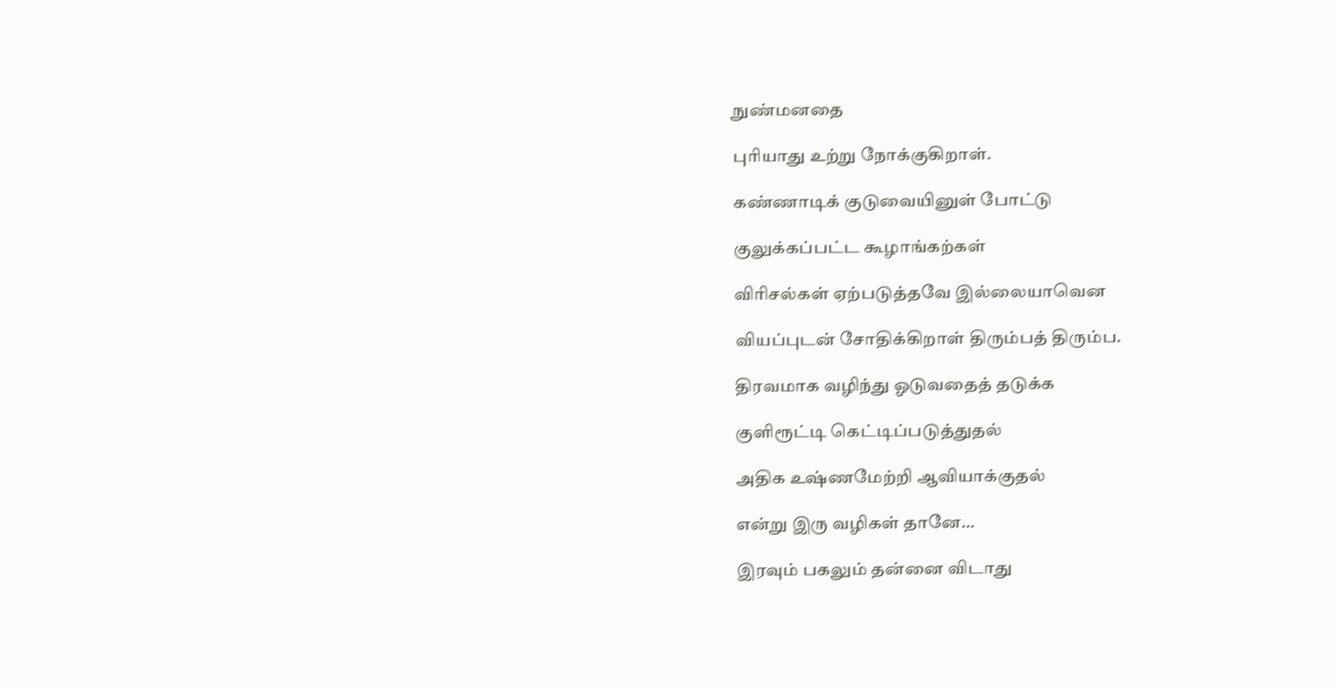நுண்மனதை

புரியாது உற்று நோக்குகிறாள்.

கண்ணாடிக் குடுவையினுள் போட்டு

குலுக்கப்பட்ட கூழாங்கற்கள்

விரிசல்கள் ஏற்படுத்தவே இல்லையாவென

வியப்புடன் சோதிக்கிறாள் திரும்பத் திரும்ப.

திரவமாக வழிந்து ஓடுவதைத் தடுக்க

குளிரூட்டி கெட்டிப்படுத்துதல்

அதிக உஷ்ணமேற்றி ஆவியாக்குதல்

என்று இரு வழிகள் தானே…

இரவும் பகலும் தன்னை விடாது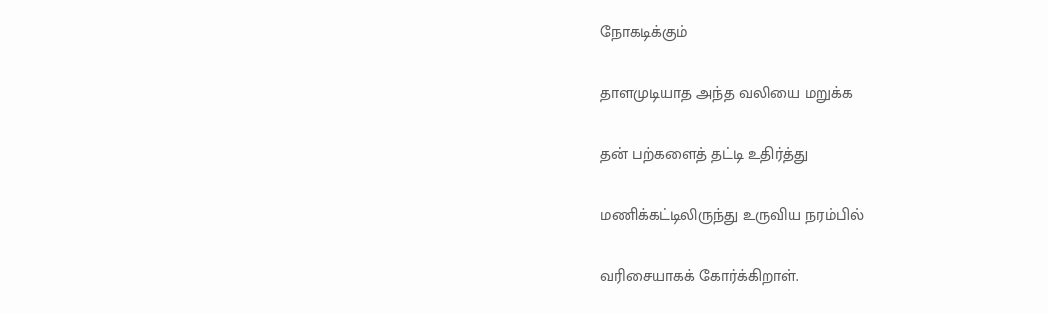நோகடிக்கும்

தாளமுடியாத அந்த வலியை மறுக்க

தன் பற்களைத் தட்டி உதிர்த்து

மணிக்கட்டிலிருந்து உருவிய நரம்பில்

வரிசையாகக் கோர்க்கிறாள்.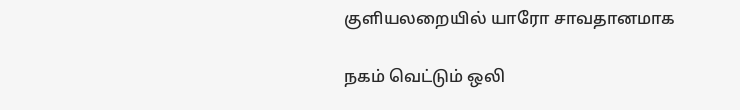குளியலறையில் யாரோ சாவதானமாக

நகம் வெட்டும் ஒலி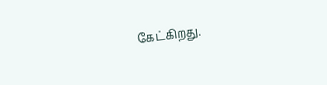கேட்கிறது.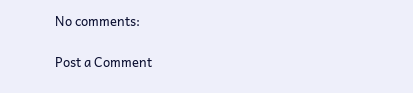No comments:

Post a Comment